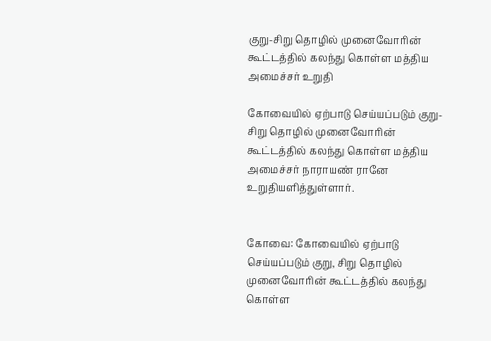குறு-சிறு தொழில் முனைவோரின் கூட்டத்தில் கலந்து கொள்ள மத்திய அமைச்சர் உறுதி

கோவையில் ஏற்பாடு செய்யப்படும் குறு-சிறு தொழில் முனைவோரின் கூட்டத்தில் கலந்து கொள்ள மத்திய அமைச்சர் நாராயண் ரானே உறுதியளித்துள்ளார்.


கோவை: கோவையில் ஏற்பாடு செய்யப்படும் குறு, சிறு தொழில் முனைவோரின் கூட்டத்தில் கலந்து கொள்ள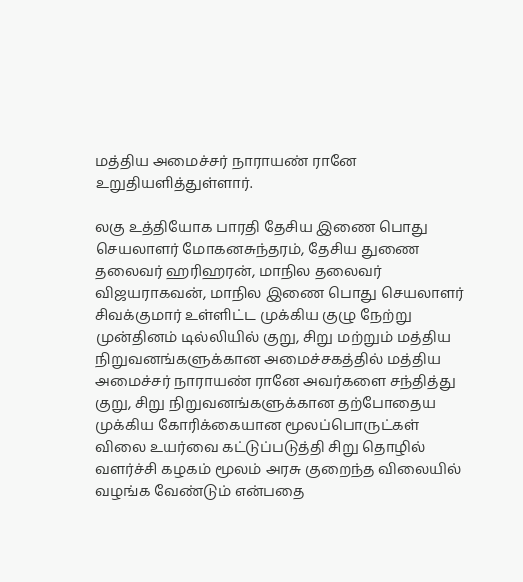மத்திய அமைச்சர் நாராயண் ரானே உறுதியளித்துள்ளார்.

லகு உத்தியோக பாரதி தேசிய இணை பொது செயலாளர் மோகனசுந்தரம், தேசிய துணை தலைவர் ஹரிஹரன், மாநில தலைவர் விஜயராகவன், மாநில இணை பொது செயலாளர் சிவக்குமார் உள்ளிட்ட முக்கிய குழு நேற்று முன்தினம் டில்லியில் குறு, சிறு மற்றும் மத்திய நிறுவனங்களுக்கான அமைச்சகத்தில் மத்திய அமைச்சர் நாராயண் ரானே அவர்களை சந்தித்து குறு, சிறு நிறுவனங்களுக்கான தற்போதைய முக்கிய கோரிக்கையான மூலப்பொருட்கள் விலை உயர்வை கட்டுப்படுத்தி சிறு தொழில் வளர்ச்சி கழகம் மூலம் அரசு குறைந்த விலையில் வழங்க வேண்டும் என்பதை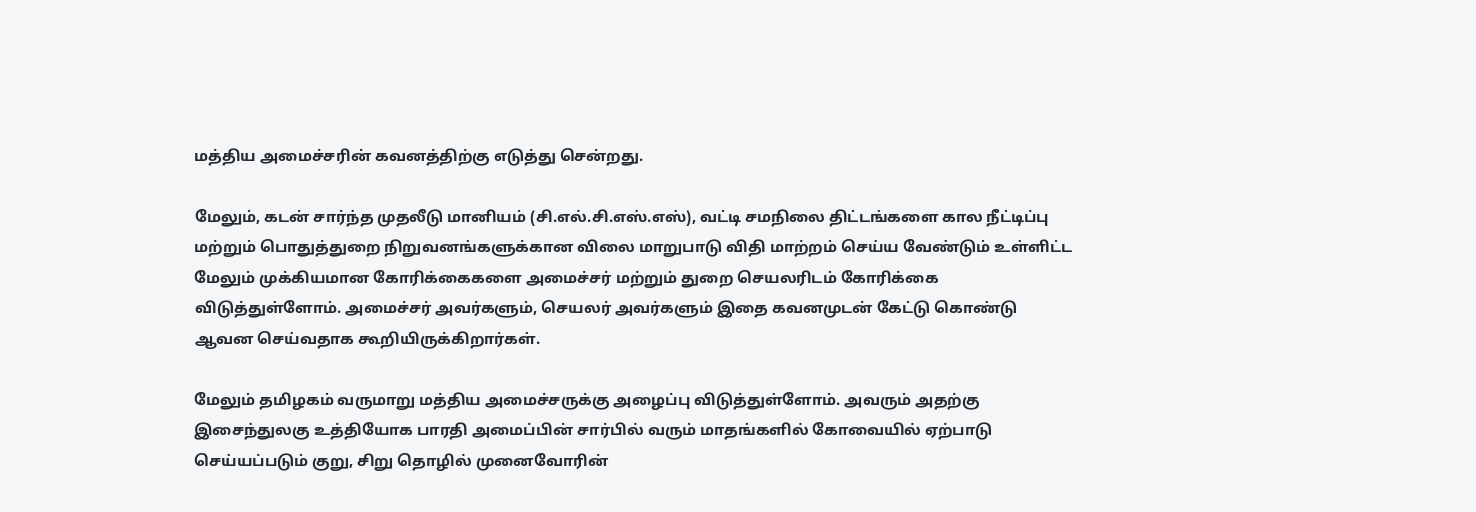மத்திய அமைச்சரின் கவனத்திற்கு எடுத்து சென்றது.

மேலும், கடன் சார்ந்த முதலீடு மானியம் (சி.எல்.சி.எஸ்.எஸ்), வட்டி சமநிலை திட்டங்களை கால நீட்டிப்பு மற்றும் பொதுத்துறை நிறுவனங்களுக்கான விலை மாறுபாடு விதி மாற்றம் செய்ய வேண்டும் உள்ளிட்ட மேலும் முக்கியமான கோரிக்கைகளை அமைச்சர் மற்றும் துறை செயலரிடம் கோரிக்கை விடுத்துள்ளோம். அமைச்சர் அவர்களும், செயலர் அவர்களும் இதை கவனமுடன் கேட்டு கொண்டு ஆவன செய்வதாக கூறியிருக்கிறார்கள்.

மேலும் தமிழகம் வருமாறு மத்திய அமைச்சருக்கு அழைப்பு விடுத்துள்ளோம். அவரும் அதற்கு இசைந்துலகு உத்தியோக பாரதி அமைப்பின் சார்பில் வரும் மாதங்களில் கோவையில் ஏற்பாடு செய்யப்படும் குறு, சிறு தொழில் முனைவோரின்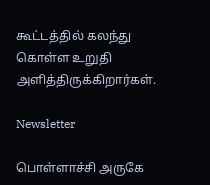கூட்டத்தில் கலந்து கொள்ள உறுதி அளித்திருக்கிறார்கள்.

Newsletter

பொள்ளாச்சி அருகே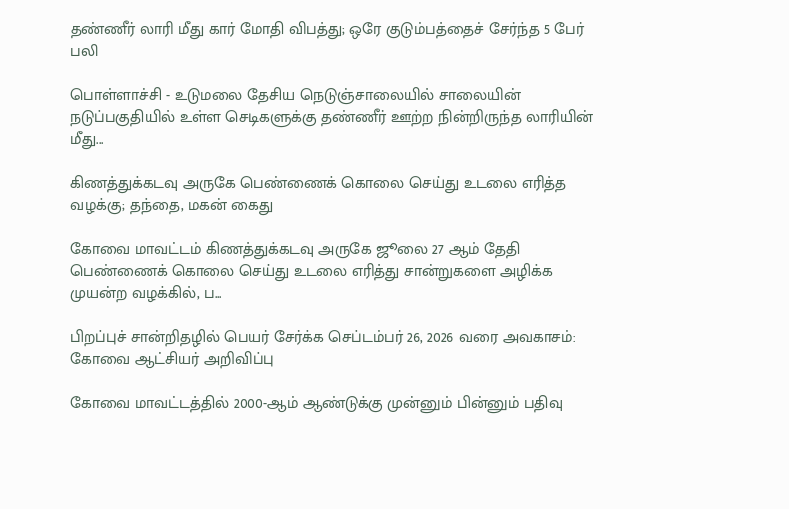தண்ணீர் லாரி மீது கார் மோதி விபத்து; ஒரே குடும்பத்தைச் சேர்ந்த 5 பேர் பலி

பொள்ளாச்சி - உடுமலை தேசிய நெடுஞ்சாலையில் சாலையின் நடுப்பகுதியில் உள்ள செடிகளுக்கு தண்ணீர் ஊற்ற நின்றிருந்த லாரியின் மீது...

கிணத்துக்கடவு அருகே பெண்ணைக் கொலை செய்து உடலை எரித்த வழக்கு; தந்தை, மகன் கைது

கோவை மாவட்டம் கிணத்துக்கடவு அருகே ஜூலை 27 ஆம் தேதி பெண்ணைக் கொலை செய்து உடலை எரித்து சான்றுகளை அழிக்க முயன்ற வழக்கில், ப...

பிறப்புச் சான்றிதழில் பெயர் சேர்க்க செப்டம்பர் 26, 2026 வரை அவகாசம்: கோவை ஆட்சியர் அறிவிப்பு

கோவை மாவட்டத்தில் 2000-ஆம் ஆண்டுக்கு முன்னும் பின்னும் பதிவு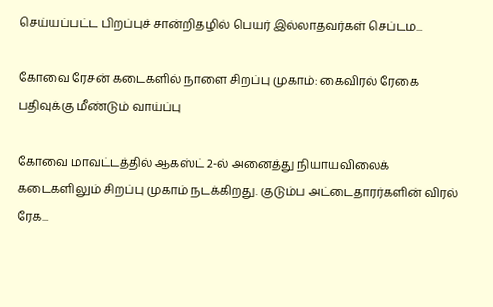செய்யப்பட்ட பிறப்புச் சான்றிதழில் பெயர் இல்லாதவர்கள் செப்டம...

கோவை ரேசன் கடைகளில் நாளை சிறப்பு முகாம்: கைவிரல் ரேகை பதிவுக்கு மீண்டும் வாய்ப்பு

கோவை மாவட்டத்தில் ஆகஸ்ட் 2-ல் அனைத்து நியாயவிலைக் கடைகளிலும் சிறப்பு முகாம் நடக்கிறது. குடும்ப அட்டைதாரர்களின் விரல் ரேக...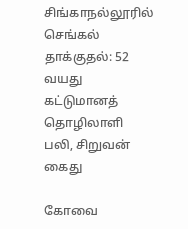சிங்காநல்லூரில் செங்கல் தாக்குதல்: 52 வயது கட்டுமானத் தொழிலாளி பலி, சிறுவன் கைது

கோவை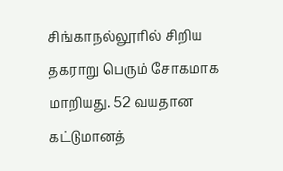சிங்காநல்லூரில் சிறிய தகராறு பெரும் சோகமாக மாறியது. 52 வயதான கட்டுமானத்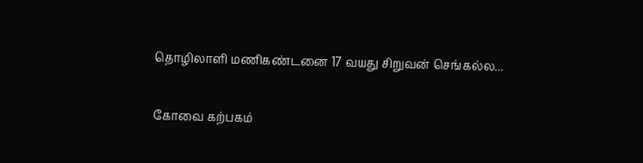தொழிலாளி மணிகண்டனை 17 வயது சிறுவன் செங்கல்ல...

கோவை கற்பகம்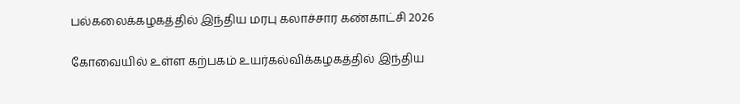பல்கலைக்கழகத்தில் இந்திய மரபு கலாச்சார கண்காட்சி 2026

கோவையில் உள்ள கற்பகம் உயர்கல்விக்கழகத்தில் இந்திய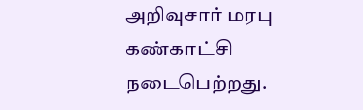அறிவுசார் மரபு கண்காட்சி நடைபெற்றது.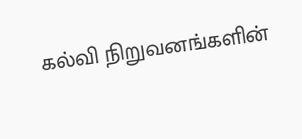கல்வி நிறுவனங்களின்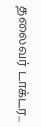தலைவர் டாக்டர...